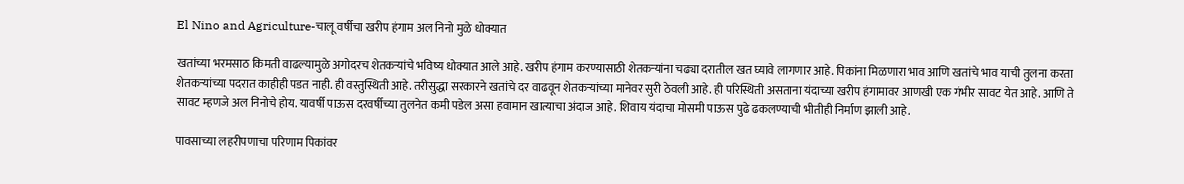El Nino and Agriculture-चालू वर्षीचा खरीप हंगाम अल निनो मुळे धोक्यात

खतांच्या भरमसाठ किमती वाढल्यामुळे अगोदरच शेतकऱ्यांचे भविष्य धोक्यात आले आहे. खरीप हंगाम करण्यासाठी शेतकऱ्यांना चढ्या दरातील खत घ्यावे लागणार आहे. पिकांना मिळणारा भाव आणि खतांचे भाव याची तुलना करता शेतकऱ्यांच्या पदरात काहीही पडत नाही. ही वस्तुस्थिती आहे. तरीसुद्धा सरकारने खतांचे दर वाढवून शेतकऱ्यांच्या मानेवर सुरी ठेवली आहे. ही परिस्थिती असताना यंदाच्या खरीप हंगामावर आणखी एक गंभीर सावट येत आहे. आणि ते सावट म्हणजे अल निनोचे होय. यावर्षी पाऊस दरवर्षीच्या तुलनेत कमी पडेल असा हवामान खात्याचा अंदाज आहे. शिवाय यंदाचा मोसमी पाऊस पुढे ढकलण्याची भीतीही निर्माण झाली आहे.

पावसाच्या लहरीपणाचा परिणाम पिकांवर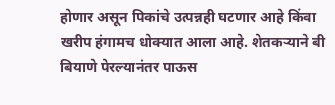होणार असून पिकांचे उत्पन्नही घटणार आहे किंवा खरीप हंगामच धोक्यात आला आहे. शेतकऱ्याने बी बियाणे पेरल्यानंतर पाऊस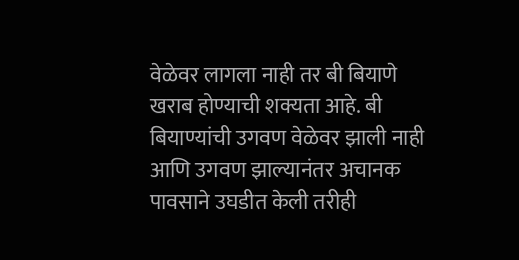वेळेवर लागला नाही तर बी बियाणे खराब होण्याची शक्यता आहे. बी बियाण्यांची उगवण वेळेवर झाली नाही आणि उगवण झाल्यानंतर अचानक पावसाने उघडीत केली तरीही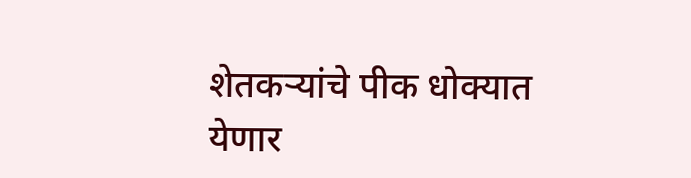शेतकऱ्यांचे पीक धोक्यात येणार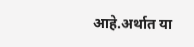आहे.अर्थात या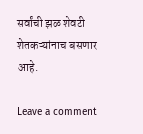सर्वांची झळ शेवटी शेतकऱ्यांनाच बसणार आहे.

Leave a comment